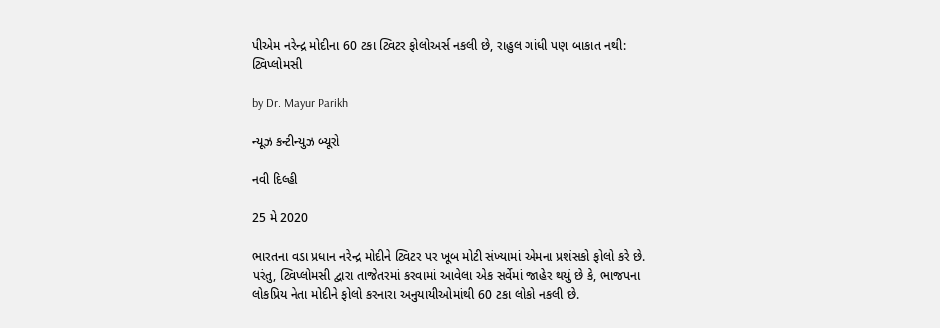પીએમ નરેન્દ્ર મોદીના 60 ટકા ટ્વિટર ફોલોઅર્સ નકલી છે, રાહુલ ગાંધી પણ બાકાત નથી: ટ્વિપ્લોમસી

by Dr. Mayur Parikh

ન્યૂઝ કન્ટીન્યુઝ બ્યૂરો

નવી દિલ્હી

25 મે 2020

ભારતના વડા પ્રધાન નરેન્દ્ર મોદીને ટ્વિટર પર ખૂબ મોટી સંખ્યામાં એમના પ્રશંસકો ફોલો કરે છે. પરંતુ, ટ્વિપ્લોમસી દ્વારા તાજેતરમાં કરવામાં આવેલા એક સર્વેમાં જાહેર થયું છે કે, ભાજપના લોકપ્રિય નેતા મોદીને ફોલો કરનારા અનુયાયીઓમાંથી 60 ટકા લોકો નકલી છે.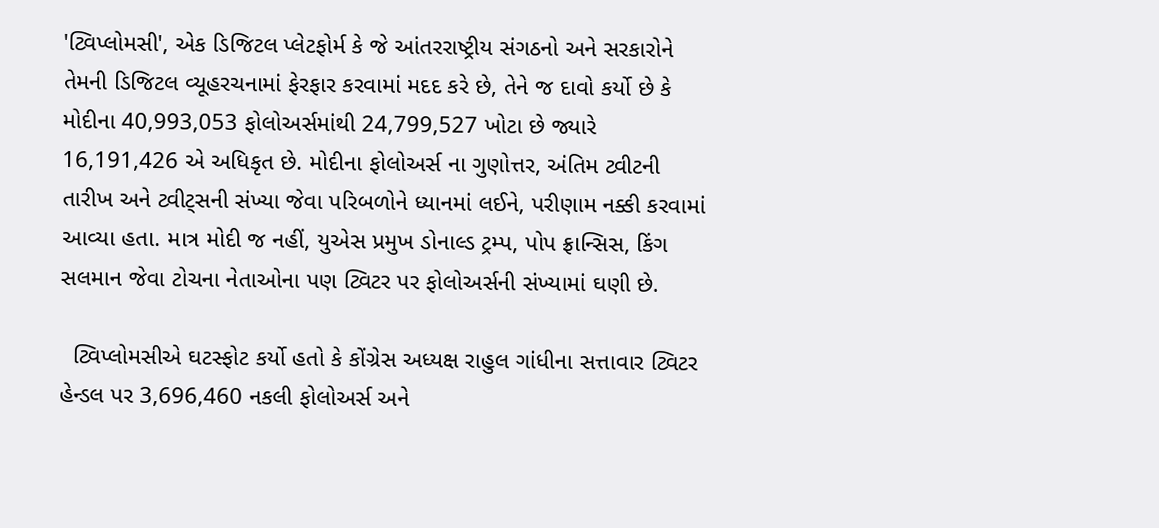'ટ્વિપ્લોમસી', એક ડિજિટલ પ્લેટફોર્મ કે જે આંતરરાષ્ટ્રીય સંગઠનો અને સરકારોને તેમની ડિજિટલ વ્યૂહરચનામાં ફેરફાર કરવામાં મદદ કરે છે, તેને જ દાવો કર્યો છે કે મોદીના 40,993,053 ફોલોઅર્સમાંથી 24,799,527 ખોટા છે જ્યારે 16,191,426 એ અધિકૃત છે. મોદીના ફોલોઅર્સ ના ગુણોત્તર, અંતિમ ટ્વીટની તારીખ અને ટ્વીટ્સની સંખ્યા જેવા પરિબળોને ધ્યાનમાં લઈને, પરીણામ નક્કી કરવામાં આવ્યા હતા. માત્ર મોદી જ નહીં, યુએસ પ્રમુખ ડોનાલ્ડ ટ્રમ્પ, પોપ ફ્રાન્સિસ, કિંગ સલમાન જેવા ટોચના નેતાઓના પણ ટ્વિટર પર ફોલોઅર્સની સંખ્યામાં ઘણી છે.

  ટ્વિપ્લોમસીએ ઘટસ્ફોટ કર્યો હતો કે કોંગ્રેસ અધ્યક્ષ રાહુલ ગાંધીના સત્તાવાર ટ્વિટર હેન્ડલ પર 3,696,460 નકલી ફોલોઅર્સ અને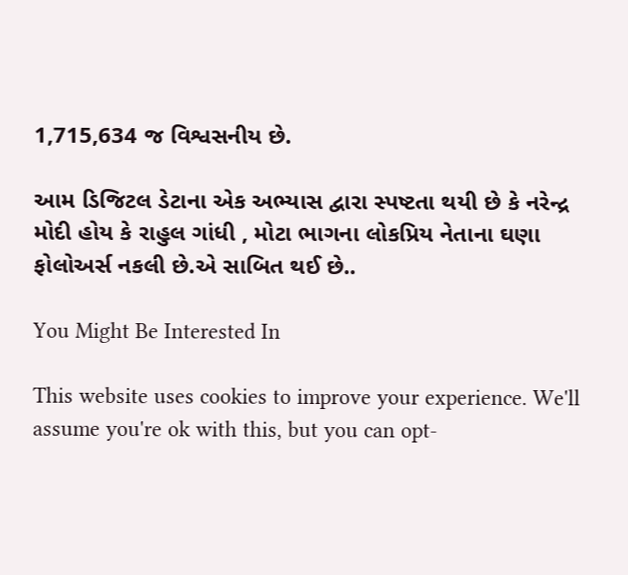1,715,634 જ વિશ્વસનીય છે.

આમ ડિજિટલ ડેટાના એક અભ્યાસ દ્વારા સ્પષ્ટતા થયી છે કે નરેન્દ્ર મોદી હોય કે રાહુલ ગાંધી , મોટા ભાગના લોકપ્રિય નેતાના ઘણા ફોલોઅર્સ નકલી છે.એ સાબિત થઈ છે..

You Might Be Interested In

This website uses cookies to improve your experience. We'll assume you're ok with this, but you can opt-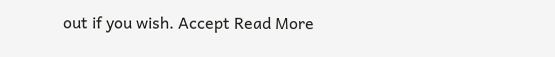out if you wish. Accept Read More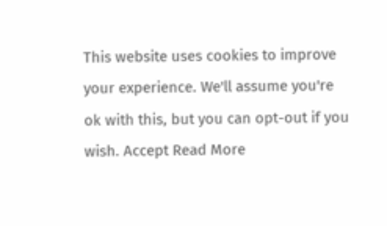This website uses cookies to improve your experience. We'll assume you're ok with this, but you can opt-out if you wish. Accept Read More